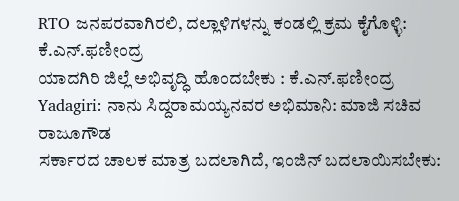RTO ಜನಪರವಾಗಿರಲಿ, ದಲ್ಲಾಳಿಗಳನ್ನು ಕಂಡಲ್ಲಿ ಕ್ರಮ ಕೈಗೊಳ್ಳಿ: ಕೆ.ಎನ್.ಫಣೀಂದ್ರ
ಯಾದಗಿರಿ ಜಿಲ್ಲೆ ಅಭಿವೃದ್ಧಿ ಹೊಂದಬೇಕು : ಕೆ.ಎನ್.ಫಣೀಂದ್ರ
Yadagiri: ನಾನು ಸಿದ್ದರಾಮಯ್ಯನವರ ಅಭಿಮಾನಿ: ಮಾಜಿ ಸಚಿವ ರಾಜೂಗೌಡ
ಸರ್ಕಾರದ ಚಾಲಕ ಮಾತ್ರ ಬದಲಾಗಿದೆ, ಇಂಜಿನ್ ಬದಲಾಯಿಸಬೇಕು: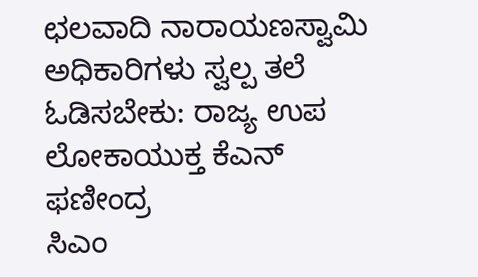ಛಲವಾದಿ ನಾರಾಯಣಸ್ವಾಮಿ
ಅಧಿಕಾರಿಗಳು ಸ್ವಲ್ಪ ತಲೆ ಓಡಿಸಬೇಕು: ರಾಜ್ಯ ಉಪ ಲೋಕಾಯುಕ್ತ ಕೆಎನ್ ಫಣೀಂದ್ರ
ಸಿಎಂ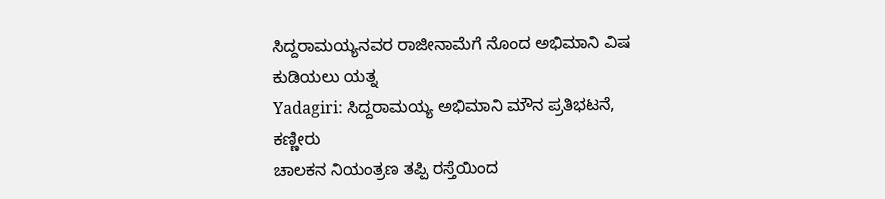ಸಿದ್ದರಾಮಯ್ಯನವರ ರಾಜೀನಾಮೆಗೆ ನೊಂದ ಅಭಿಮಾನಿ ವಿಷ ಕುಡಿಯಲು ಯತ್ನ
Yadagiri: ಸಿದ್ದರಾಮಯ್ಯ ಅಭಿಮಾನಿ ಮೌನ ಪ್ರತಿಭಟನೆ, ಕಣ್ಣೀರು
ಚಾಲಕನ ನಿಯಂತ್ರಣ ತಪ್ಪಿ ರಸ್ತೆಯಿಂದ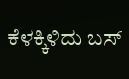ಕೆಳಕ್ಕಿಳಿದು ಬಸ್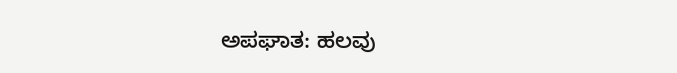ಅಪಘಾತ: ಹಲವು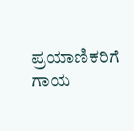ಪ್ರಯಾಣಿಕರಿಗೆ ಗಾಯ